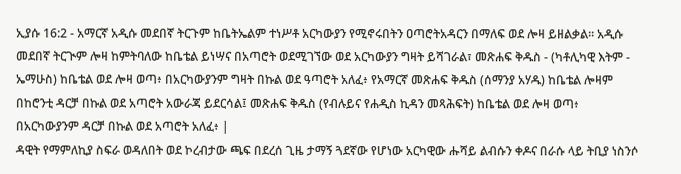ኢያሱ 16:2 - አማርኛ አዲሱ መደበኛ ትርጉም ከቤትኤልም ተነሥቶ አርካውያን የሚኖሩበትን ዐጣሮትአዳርን በማለፍ ወደ ሎዛ ይዘልቃል። አዲሱ መደበኛ ትርጒም ሎዛ ከምትባለው ከቤቴል ይነሣና በአጣሮት ወደሚገኘው ወደ አርካውያን ግዛት ይሻገራል፣ መጽሐፍ ቅዱስ - (ካቶሊካዊ እትም - ኤማሁስ) ከቤቴል ወደ ሎዛ ወጣ፥ በአርካውያንም ግዛት በኩል ወደ ዓጣሮት አለፈ፥ የአማርኛ መጽሐፍ ቅዱስ (ሰማንያ አሃዱ) ከቤቴል ሎዛም በከሮንቲ ዳርቻ በኩል ወደ አጣሮት አውራጃ ይደርሳል፤ መጽሐፍ ቅዱስ (የብሉይና የሐዲስ ኪዳን መጻሕፍት) ከቤቴል ወደ ሎዛ ወጣ፥ በአርካውያንም ዳርቻ በኩል ወደ አጣሮት አለፈ፥ |
ዳዊት የማምለኪያ ስፍራ ወዳለበት ወደ ኮረብታው ጫፍ በደረሰ ጊዜ ታማኝ ጓደኛው የሆነው አርካዊው ሑሻይ ልብሱን ቀዶና በራሱ ላይ ትቢያ ነስንሶ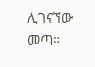ሊገናኘው መጣ።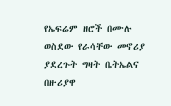የኤፍሬም ዘሮች በሙሉ ወስደው የራሳቸው መኖሪያ ያደረጉት ግዛት ቤትኤልና በዙሪያዋ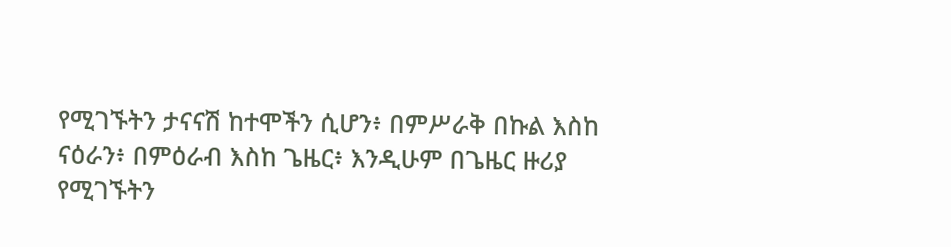የሚገኙትን ታናናሽ ከተሞችን ሲሆን፥ በምሥራቅ በኩል እስከ ናዕራን፥ በምዕራብ እስከ ጌዜር፥ እንዲሁም በጌዜር ዙሪያ የሚገኙትን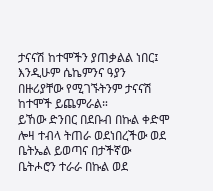ታናናሽ ከተሞችን ያጠቃልል ነበር፤ እንዲሁም ሴኬምንና ዓያን በዙሪያቸው የሚገኙትንም ታናናሽ ከተሞች ይጨምራል።
ይኸው ድንበር በደቡብ በኩል ቀድሞ ሎዛ ተብላ ትጠራ ወደነበረችው ወደ ቤትኤል ይወጣና በታችኛው ቤትሖሮን ተራራ በኩል ወደ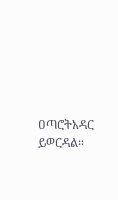ዐጣሮትአዳር ይወርዳል።